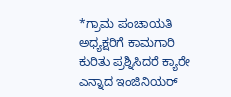*ಗ್ರಾಮ ಪಂಚಾಯತಿ ಅಧ್ಯಕ್ಷರಿಗೆ ಕಾಮಗಾರಿ ಕುರಿತು ಪ್ರಶ್ನಿಸಿದರೆ ಕ್ಯಾರೇ ಎನ್ನಾದ ಇಂಜಿನಿಯರ್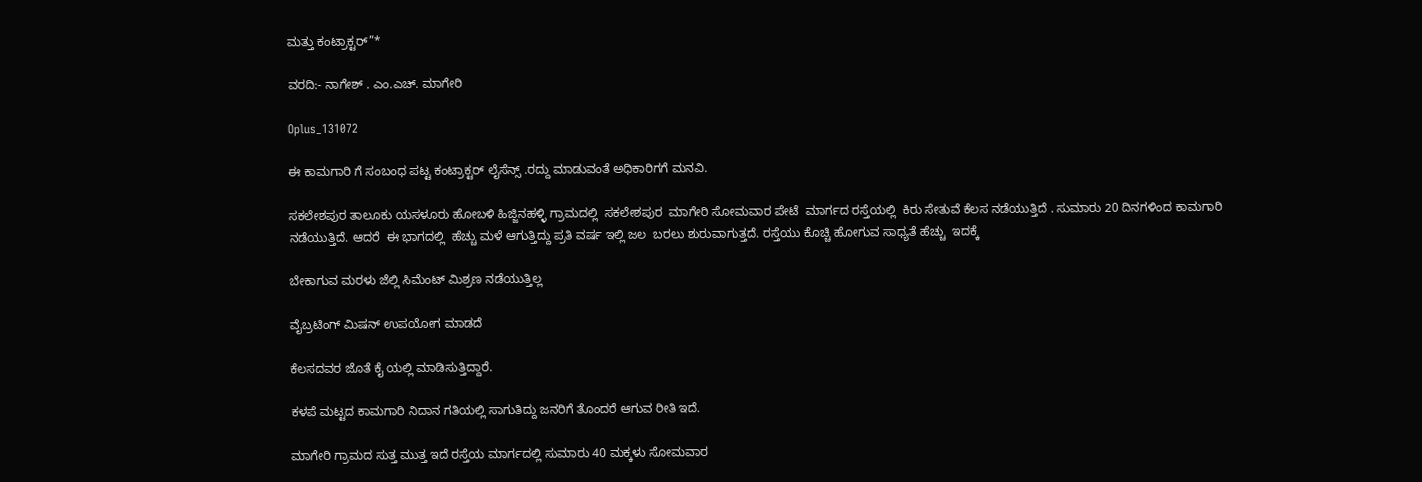ಮತ್ತು ಕಂಟ್ರಾಕ್ಟರ್”*

ವರದಿ:- ನಾಗೇಶ್ . ಎಂ.ಎಚ್. ಮಾಗೇರಿ

Oplus_131072

ಈ ಕಾಮಗಾರಿ ಗೆ ಸಂಬಂಧ ಪಟ್ಟ ಕಂಟ್ರಾಕ್ಟರ್ ಲೈಸೆನ್ಸ್ .ರದ್ದು ಮಾಡುವಂತೆ ಅಧಿಕಾರಿಗಗೆ ಮನವಿ.

ಸಕಲೇಶಪುರ ತಾಲೂಕು ಯಸಳೂರು ಹೋಬಳಿ ಹಿಜ್ಜಿನಹಳ್ಳಿ ಗ್ರಾಮದಲ್ಲಿ  ಸಕಲೇಶಪುರ  ಮಾಗೇರಿ ಸೋಮವಾರ ಪೇಟೆ  ಮಾರ್ಗದ ರಸ್ತೆಯಲ್ಲಿ  ಕಿರು ಸೇತುವೆ ಕೆಲಸ ನಡೆಯುತ್ತಿದೆ . ಸುಮಾರು 20 ದಿನಗಳಿಂದ ಕಾಮಗಾರಿ ನಡೆಯುತ್ತಿದೆ. ಆದರೆ  ಈ ಭಾಗದಲ್ಲಿ  ಹೆಚ್ಚು ಮಳೆ ಆಗುತ್ತಿದ್ದು ಪ್ರತಿ ವರ್ಷ ಇಲ್ಲಿ ಜಲ  ಬರಲು ಶುರುವಾಗುತ್ತದೆ. ರಸ್ತೆಯು ಕೊಚ್ಚಿ ಹೋಗುವ ಸಾಧ್ಯತೆ ಹೆಚ್ಚು  ಇದಕ್ಕೆ

ಬೇಕಾಗುವ ಮರಳು ಜೆಲ್ಲಿ ಸಿಮೆಂಟ್ ಮಿಶ್ರಣ ನಡೆಯುತ್ತಿಲ್ಲ

ವೈಬ್ರಟಿಂಗ್ ಮಿಷನ್ ಉಪಯೋಗ ಮಾಡದೆ

ಕೆಲಸದವರ ಜೊತೆ ಕೈ ಯಲ್ಲಿ ಮಾಡಿಸುತ್ತಿದ್ದಾರೆ.

ಕಳಪೆ ಮಟ್ಟದ ಕಾಮಗಾರಿ ನಿದಾನ ಗತಿಯಲ್ಲಿ ಸಾಗುತಿದ್ದು ಜನರಿಗೆ ತೊಂದರೆ ಆಗುವ ರೀತಿ ಇದೆ.

ಮಾಗೇರಿ ಗ್ರಾಮದ ಸುತ್ತ ಮುತ್ತ ಇದೆ ರಸ್ತೆಯ ಮಾರ್ಗದಲ್ಲಿ ಸುಮಾರು 40 ಮಕ್ಕಳು ಸೋಮವಾರ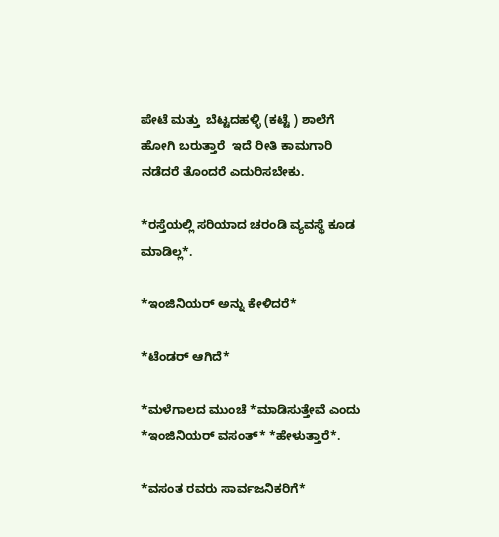ಪೇಟೆ ಮತ್ತು  ಬೆಟ್ಟದಹಳ್ಳಿ (ಕಟ್ಟೆ ) ಶಾಲೆಗೆ ಹೋಗಿ ಬರುತ್ತಾರೆ  ಇದೆ ರೀತಿ ಕಾಮಗಾರಿ ನಡೆದರೆ ತೊಂದರೆ ಎದುರಿಸಬೇಕು.

*ರಸ್ತೆಯಲ್ಲಿ ಸರಿಯಾದ ಚರಂಡಿ ವ್ಯವಸ್ಥೆ ಕೂಡ ಮಾಡಿಲ್ಲ*.

*ಇಂಜಿನಿಯರ್ ಅನ್ನು ಕೇಳಿದರೆ*

*ಟೆಂಡರ್ ಆಗಿದೆ*

*ಮಳೆಗಾಲದ ಮುಂಚೆ *ಮಾಡಿಸುತ್ತೇವೆ ಎಂದು  *ಇಂಜಿನಿಯರ್ ವಸಂತ್* *ಹೇಳುತ್ತಾರೆ*.

*ವಸಂತ ರವರು ಸಾರ್ವಜನಿಕರಿಗೆ*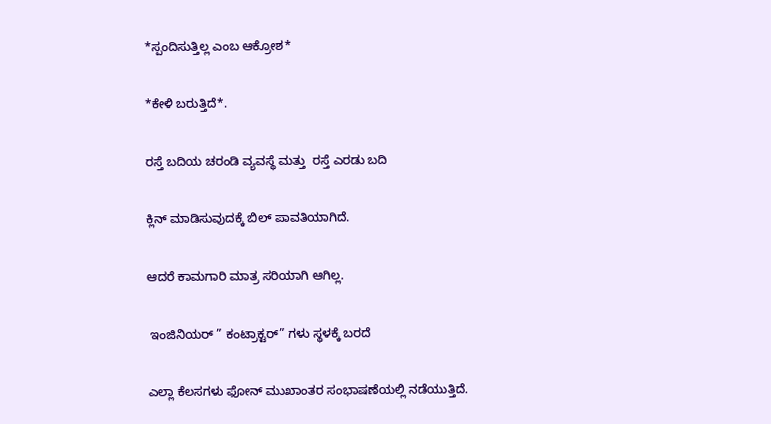*ಸ್ಪಂದಿಸುತ್ತಿಲ್ಲ ಎಂಬ ಆಕ್ರೋಶ*

*ಕೇಳಿ ಬರುತ್ತಿದೆ*.

ರಸ್ತೆ ಬದಿಯ ಚರಂಡಿ ವ್ಯವಸ್ಥೆ ಮತ್ತು  ರಸ್ತೆ ಎರಡು ಬದಿ

ಕ್ಲಿನ್ ಮಾಡಿಸುವುದಕ್ಕೆ ಬಿಲ್ ಪಾವತಿಯಾಗಿದೆ.

ಆದರೆ ಕಾಮಗಾರಿ ಮಾತ್ರ ಸರಿಯಾಗಿ ಆಗಿಲ್ಲ.

 ಇಂಜಿನಿಯರ್ ” ಕಂಟ್ರಾಕ್ಟರ್” ಗಳು ಸ್ಥಳಕ್ಕೆ ಬರದೆ

ಎಲ್ಲಾ ಕೆಲಸಗಳು ಫೋನ್ ಮುಖಾಂತರ ಸಂಭಾಷಣೆಯಲ್ಲಿ ನಡೆಯುತ್ತಿದೆ.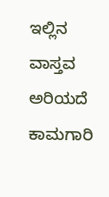ಇಲ್ಲಿನ ವಾಸ್ತವ ಅರಿಯದೆ ಕಾಮಗಾರಿ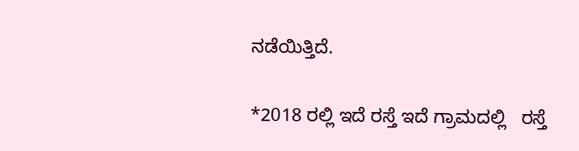ನಡೆಯಿತ್ತಿದೆ.

*2018 ರಲ್ಲಿ ಇದೆ ರಸ್ತೆ ಇದೆ ಗ್ರಾಮದಲ್ಲಿ   ರಸ್ತೆ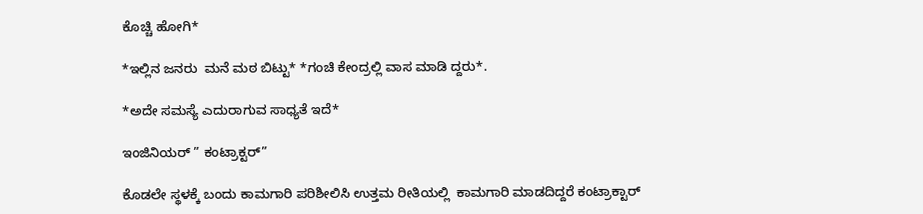ಕೊಚ್ಚಿ ಹೋಗಿ*

*ಇಲ್ಲಿನ ಜನರು  ಮನೆ ಮಠ ಬಿಟ್ಟು* *ಗಂಚಿ ಕೇಂದ್ರಲ್ಲಿ ವಾಸ ಮಾಡಿ ದ್ದರು*.

*ಅದೇ ಸಮಸ್ಯೆ ಎದುರಾಗುವ ಸಾಧ್ಯತೆ ಇದೆ*

ಇಂಜಿನಿಯರ್ ” ಕಂಟ್ರಾಕ್ಟರ್”

ಕೊಡಲೇ ಸ್ಥಳಕ್ಕೆ ಬಂದು ಕಾಮಗಾರಿ ಪರಿಶೀಲಿಸಿ ಉತ್ತಮ ರೀತಿಯಲ್ಲಿ  ಕಾಮಗಾರಿ ಮಾಡದಿದ್ದರೆ ಕಂಟ್ರಾಕ್ಟಾರ್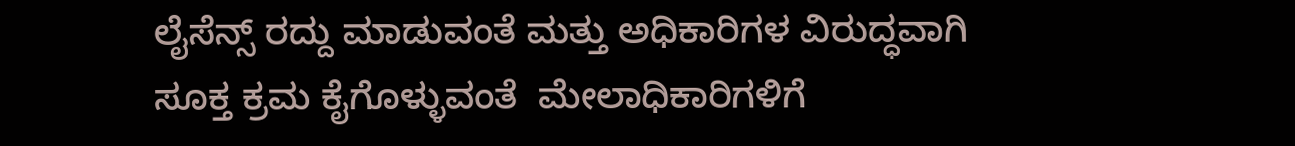ಲೈಸೆನ್ಸ್ ರದ್ದು ಮಾಡುವಂತೆ ಮತ್ತು ಅಧಿಕಾರಿಗಳ ವಿರುದ್ಧವಾಗಿ  ಸೂಕ್ತ ಕ್ರಮ ಕೈಗೊಳ್ಳುವಂತೆ  ಮೇಲಾಧಿಕಾರಿಗಳಿಗೆ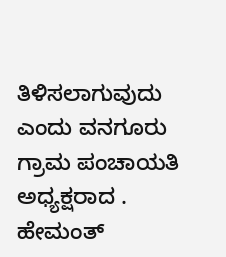ತಿಳಿಸಲಾಗುವುದು ಎಂದು ವನಗೂರು ಗ್ರಾಮ ಪಂಚಾಯತಿ ಅಧ್ಯಕ್ಷರಾದ . ಹೇಮಂತ್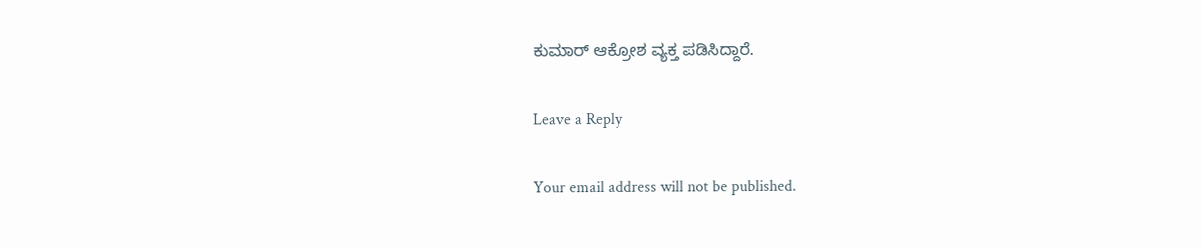ಕುಮಾರ್ ಆಕ್ರೋಶ ವ್ಯಕ್ತ ಪಡಿಸಿದ್ದಾರೆ.

Leave a Reply

Your email address will not be published.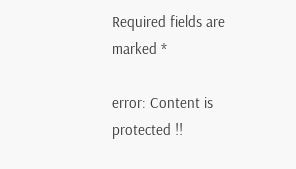Required fields are marked *

error: Content is protected !!